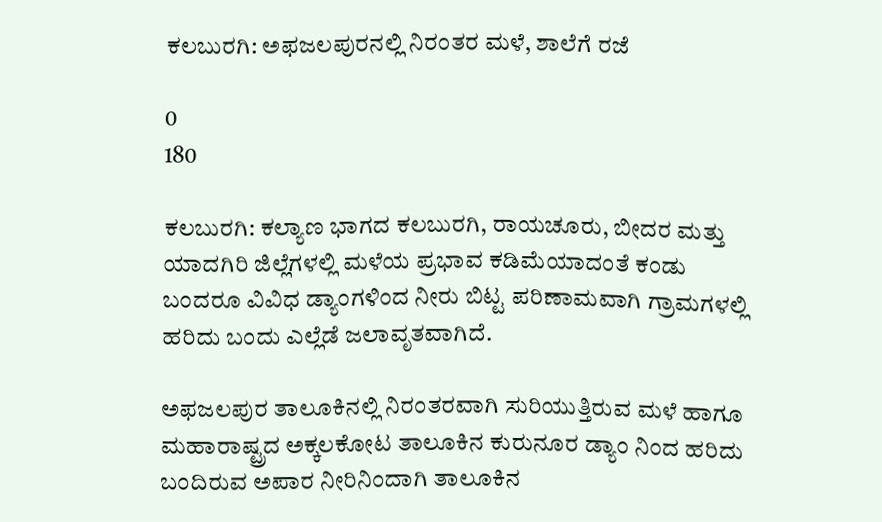ಕಲಬುರಗಿ: ಅಫಜಲಪುರನಲ್ಲಿ ನಿರಂತರ ಮಳೆ, ಶಾಲೆಗೆ ರಜೆ

0
180

ಕಲಬುರಗಿ: ಕಲ್ಯಾಣ ಭಾಗದ ಕಲಬುರಗಿ, ರಾಯಚೂರು, ಬೀದರ ಮತ್ತು ಯಾದಗಿರಿ ಜಿಲ್ಲೆಗಳಲ್ಲಿ ಮಳೆಯ ಪ್ರಭಾವ ಕಡಿಮೆಯಾದಂತೆ ಕಂಡು ಬಂದರೂ ವಿವಿಧ ಡ್ಯಾಂಗಳಿಂದ ನೀರು ಬಿಟ್ಟ ಪರಿಣಾಮವಾಗಿ ಗ್ರಾಮಗಳಲ್ಲಿ ಹರಿದು ಬಂದು ಎಲ್ಲೆಡೆ ಜಲಾವೃತವಾಗಿದೆ.

ಅಫಜಲಪುರ ತಾಲೂಕಿನಲ್ಲಿ ನಿರಂತರವಾಗಿ ಸುರಿಯುತ್ತಿರುವ ಮಳೆ ಹಾಗೂ ಮಹಾರಾಷ್ಟ್ರದ ಅಕ್ಕಲಕೋಟ ತಾಲೂಕಿನ ಕುರುನೂರ ಡ್ಯಾಂ ನಿಂದ ಹರಿದು ಬಂದಿರುವ ಅಪಾರ ನೀರಿನಿಂದಾಗಿ ತಾಲೂಕಿನ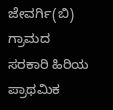ಜೇವರ್ಗಿ(ಬಿ) ಗ್ರಾಮದ ಸರಕಾರಿ ಹಿರಿಯ ಪ್ರಾಥಮಿಕ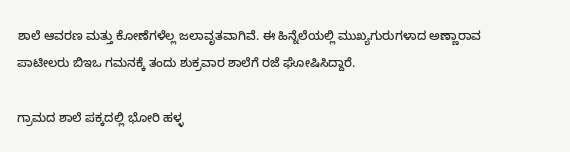ಶಾಲೆ ಆವರಣ ಮತ್ತು ಕೋಣೆಗಳೆಲ್ಲ ಜಲಾವೃತವಾಗಿವೆ. ಈ ಹಿನ್ನೆಲೆಯಲ್ಲಿ ಮುಖ್ಯಗುರುಗಳಾದ ಅಣ್ಣಾರಾವ ಪಾಟೀಲರು ಬಿಇಒ ಗಮನಕ್ಕೆ ತಂದು ಶುಕ್ರವಾರ ಶಾಲೆಗೆ ರಜೆ ಘೋಷಿಸಿದ್ದಾರೆ.

ಗ್ರಾಮದ ಶಾಲೆ ಪಕ್ಕದಲ್ಲಿ ಭೋರಿ ಹಳ್ಳ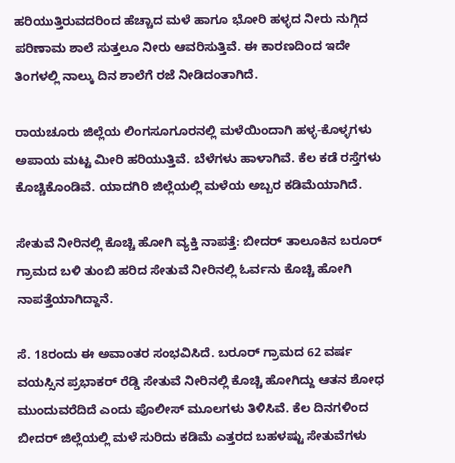ಹರಿಯುತ್ತಿರುವದರಿಂದ ಹೆಚ್ಚಾದ ಮಳೆ ಹಾಗೂ ಭೋರಿ ಹಳ್ಳದ ನೀರು ನುಗ್ಗಿದ ಪರಿಣಾಮ ಶಾಲೆ ಸುತ್ತಲೂ ನೀರು ಆವರಿಸುತ್ತಿವೆ. ಈ ಕಾರಣದಿಂದ ಇದೇ ತಿಂಗಳಲ್ಲಿ ನಾಲ್ಕು ದಿನ ಶಾಲೆಗೆ ರಜೆ ನೀಡಿದಂತಾಗಿದೆ.

ರಾಯಚೂರು ಜಿಲ್ಲೆಯ ಲಿಂಗಸೂಗೂರನಲ್ಲಿ ಮಳೆಯಿಂದಾಗಿ ಹಳ್ಳ-ಕೊಳ್ಳಗಳು ಅಪಾಯ ಮಟ್ಟ ಮೀರಿ ಹರಿಯುತ್ತಿವೆ. ಬೆಳೆಗಳು ಹಾಳಾಗಿವೆ. ಕೆಲ ಕಡೆ ರಸ್ತೆಗಳು ಕೊಚ್ಚಿಕೊಂಡಿವೆ. ಯಾದಗಿರಿ ಜಿಲ್ಲೆಯಲ್ಲಿ ಮಳೆಯ ಅಬ್ಬರ ಕಡಿಮೆಯಾಗಿದೆ.

ಸೇತುವೆ ನೀರಿನಲ್ಲಿ ಕೊಚ್ಚಿ ಹೋಗಿ ವ್ಯಕ್ತಿ ನಾಪತ್ತೆ: ಬೀದರ್ ತಾಲೂಕಿನ ಬರೂರ್ ಗ್ರಾಮದ ಬಳಿ ತುಂಬಿ ಹರಿದ ಸೇತುವೆ ನೀರಿನಲ್ಲಿ ಓರ್ವನು ಕೊಚ್ಚಿ ಹೋಗಿ ನಾಪತ್ತೆಯಾಗಿದ್ದಾನೆ.

ಸೆ. 18ರಂದು ಈ ಅವಾಂತರ ಸಂಭವಿಸಿದೆ. ಬರೂರ್ ಗ್ರಾಮದ 62 ವರ್ಷ ವಯಸ್ಸಿನ ಪ್ರಭಾಕರ್ ರೆಡ್ಡಿ ಸೇತುವೆ ನೀರಿನಲ್ಲಿ ಕೊಚ್ಚಿ ಹೋಗಿದ್ದು ಆತನ ಶೋಧ ಮುಂದುವರೆದಿದೆ ಎಂದು ಪೊಲೀಸ್ ಮೂಲಗಳು ತಿಳಿಸಿವೆ. ಕೆಲ ದಿನಗಳಿಂದ ಬೀದರ್ ಜಿಲ್ಲೆಯಲ್ಲಿ ಮಳೆ ಸುರಿದು ಕಡಿಮೆ ಎತ್ತರದ ಬಹಳಷ್ಟು ಸೇತುವೆಗಳು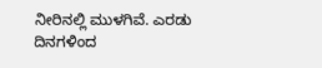ನೀರಿನಲ್ಲಿ ಮುಳಗಿವೆ. ಎರಡು ದಿನಗಳಿಂದ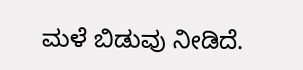ಮಳೆ ಬಿಡುವು ನೀಡಿದೆ.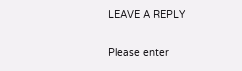LEAVE A REPLY

Please enter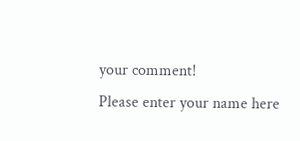your comment!
Please enter your name here